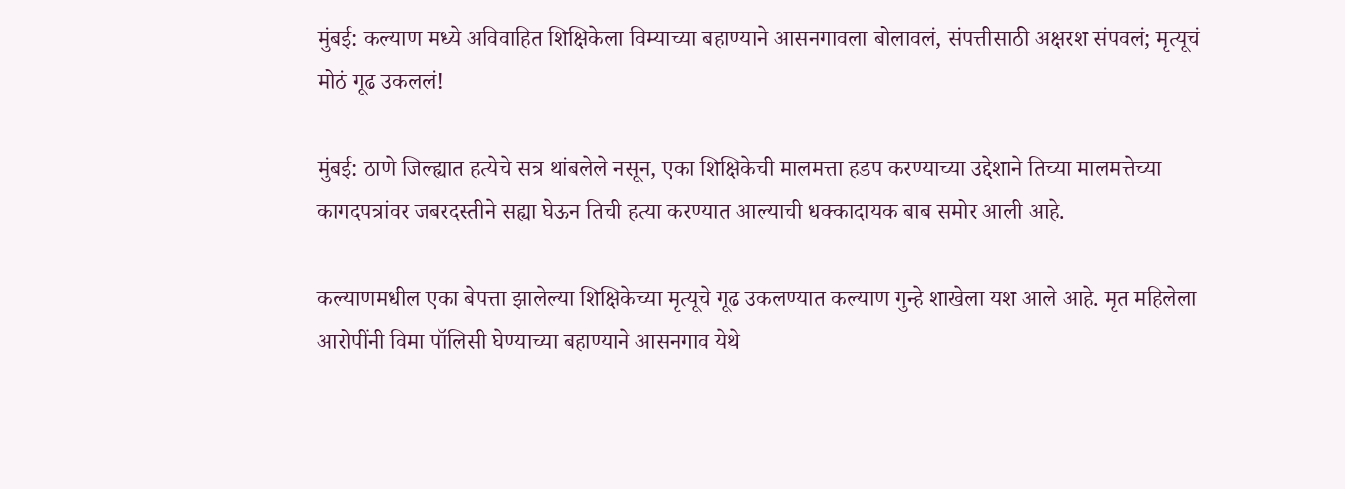मुंबई: कल्याण मध्ये अविवाहित शिक्षिकेला विम्याच्या बहाण्याने आसनगावला बोलावलं, संपत्तीसाठी अक्षरश संपवलं; मृत्यूचं मोठं गूढ उकललं!

मुंबई: ठाणे जिल्ह्यात हत्येचे सत्र थांबलेले नसून, एका शिक्षिकेची मालमत्ता हडप करण्याच्या उद्देशाने तिच्या मालमत्तेच्या कागदपत्रांवर जबरदस्तीने सह्या घेऊन तिची हत्या करण्यात आल्याची धक्कादायक बाब समोर आली आहे.

कल्याणमधील एका बेपत्ता झालेल्या शिक्षिकेच्या मृत्यूचे गूढ उकलण्यात कल्याण गुन्हे शाखेला यश आले आहे. मृत महिलेला आरोपींनी विमा पॉलिसी घेण्याच्या बहाण्याने आसनगाव येथे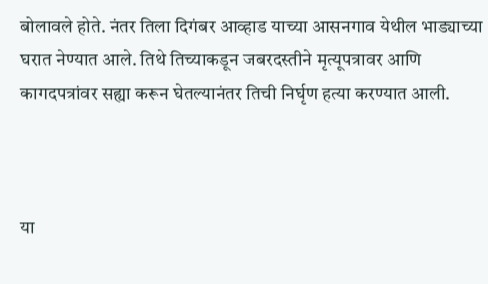बोलावले होते. नंतर तिला दिगंबर आव्हाड याच्या आसनगाव येथील भाड्याच्या घरात नेण्यात आले. तिथे तिच्याकडून जबरदस्तीने मृत्यूपत्रावर आणि कागदपत्रांवर सह्या करून घेतल्यानंतर तिची निर्घृण हत्या करण्यात आली.



या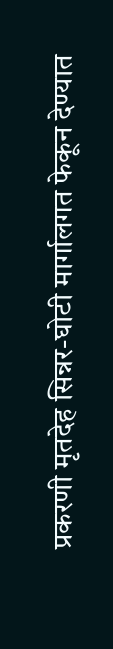प्रकरणी मृतदेह सिन्नर-घोटी मार्गालगत फेकून देण्यात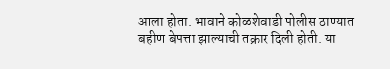आला होता. भावाने कोळशेवाडी पोलीस ठाण्यात बहीण बेपत्ता झाल्याची तक्रार दिली होती. या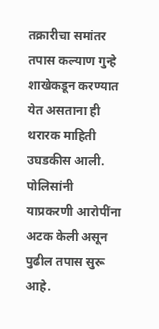तक्रारीचा समांतर तपास कल्याण गुन्हे शाखेकडून करण्यात येत असताना ही थरारक माहिती उघडकीस आली. पोलिसांनी याप्रकरणी आरोपींना अटक केली असून पुढील तपास सुरू आहे.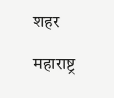शहर

महाराष्ट्र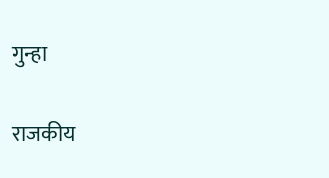गुन्हा

राजकीय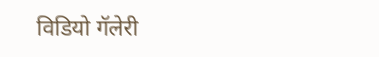विडियो गॅलेरी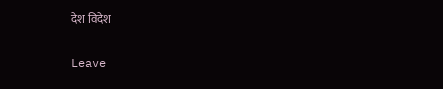देश विदेश

Leave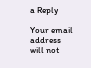a Reply

Your email address will not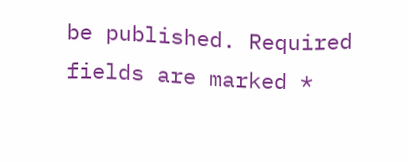be published. Required fields are marked *